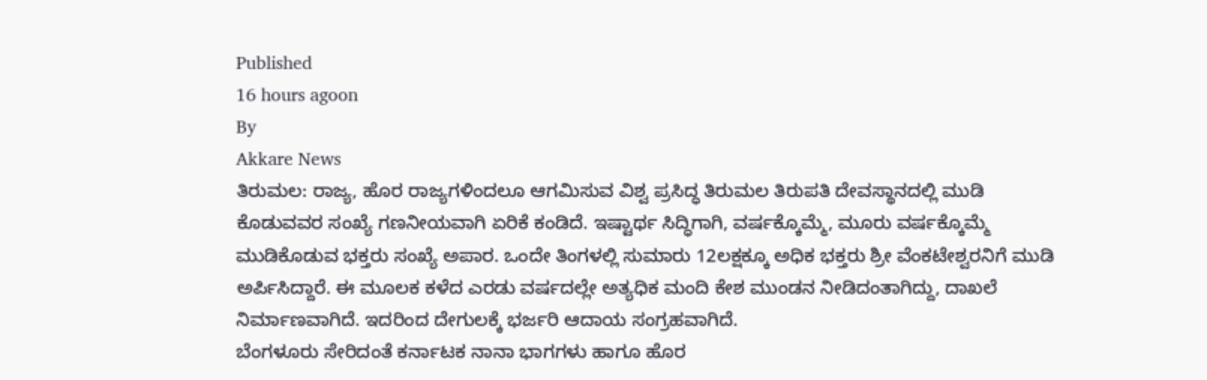Published
16 hours agoon
By
Akkare News
ತಿರುಮಲ: ರಾಜ್ಯ, ಹೊರ ರಾಜ್ಯಗಳಿಂದಲೂ ಆಗಮಿಸುವ ವಿಶ್ವ ಪ್ರಸಿದ್ಧ ತಿರುಮಲ ತಿರುಪತಿ ದೇವಸ್ಥಾನದಲ್ಲಿ ಮುಡಿ ಕೊಡುವವರ ಸಂಖ್ಯೆ ಗಣನೀಯವಾಗಿ ಏರಿಕೆ ಕಂಡಿದೆ. ಇಷ್ಟಾರ್ಥ ಸಿದ್ಧಿಗಾಗಿ, ವರ್ಷಕ್ಕೊಮ್ಮೆ, ಮೂರು ವರ್ಷಕ್ಕೊಮ್ಮೆ ಮುಡಿಕೊಡುವ ಭಕ್ತರು ಸಂಖ್ಯೆ ಅಪಾರ. ಒಂದೇ ತಿಂಗಳಲ್ಲಿ ಸುಮಾರು 12ಲಕ್ಷಕ್ಕೂ ಅಧಿಕ ಭಕ್ತರು ಶ್ರೀ ವೆಂಕಟೇಶ್ವರನಿಗೆ ಮುಡಿ ಅರ್ಪಿಸಿದ್ದಾರೆ. ಈ ಮೂಲಕ ಕಳೆದ ಎರಡು ವರ್ಷದಲ್ಲೇ ಅತ್ಯಧಿಕ ಮಂದಿ ಕೇಶ ಮುಂಡನ ನೀಡಿದಂತಾಗಿದ್ದು, ದಾಖಲೆ ನಿರ್ಮಾಣವಾಗಿದೆ. ಇದರಿಂದ ದೇಗುಲಕ್ಕೆ ಭರ್ಜರಿ ಆದಾಯ ಸಂಗ್ರಹವಾಗಿದೆ.
ಬೆಂಗಳೂರು ಸೇರಿದಂತೆ ಕರ್ನಾಟಕ ನಾನಾ ಭಾಗಗಳು ಹಾಗೂ ಹೊರ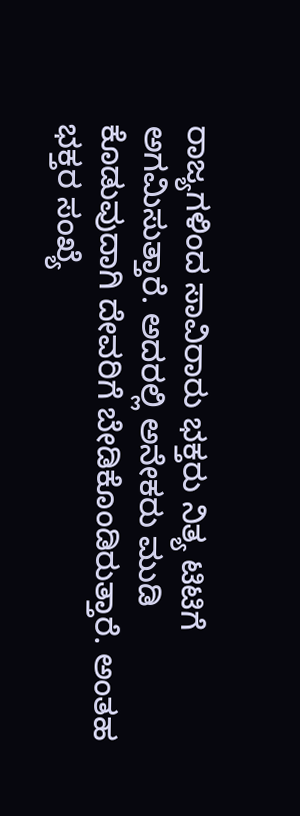ರಾಜ್ಯಗಳಿಂದ ಸಾವಿರಾರು ಭಕ್ತರು ನಿತ್ಯ ಟಿಟಿಗೆ ಅಗಮಿಸುತ್ತಾರೆ. ಅದರಲ್ಲಿ ಅನೇಕರು ಮುಡಿ ಕೊಡುವುದಾಗಿ ದೇವರಿಗೆ ಬೇಡಿಕೊಂಡಿರುತ್ತಾರೆ. ಅಂತಹ ಭಕ್ತರ ಸಂಖ್ಯೆ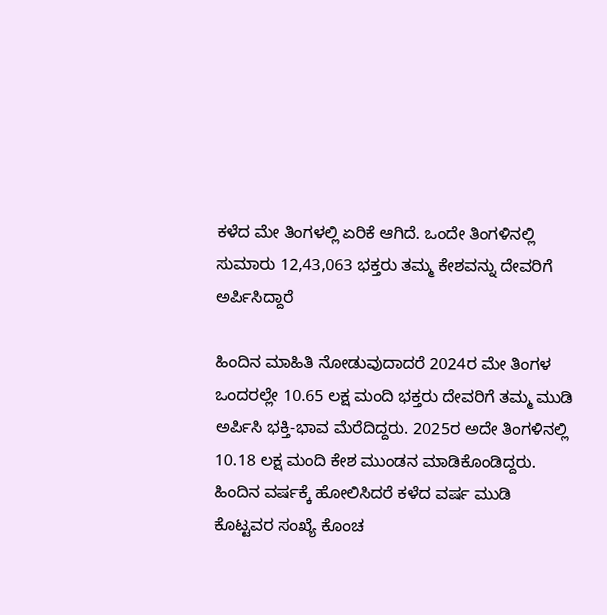ಕಳೆದ ಮೇ ತಿಂಗಳಲ್ಲಿ ಏರಿಕೆ ಆಗಿದೆ. ಒಂದೇ ತಿಂಗಳಿನಲ್ಲಿ ಸುಮಾರು 12,43,063 ಭಕ್ತರು ತಮ್ಮ ಕೇಶವನ್ನು ದೇವರಿಗೆ ಅರ್ಪಿಸಿದ್ದಾರೆ

ಹಿಂದಿನ ಮಾಹಿತಿ ನೋಡುವುದಾದರೆ 2024ರ ಮೇ ತಿಂಗಳ ಒಂದರಲ್ಲೇ 10.65 ಲಕ್ಷ ಮಂದಿ ಭಕ್ತರು ದೇವರಿಗೆ ತಮ್ಮ ಮುಡಿ ಅರ್ಪಿಸಿ ಭಕ್ತಿ-ಭಾವ ಮೆರೆದಿದ್ದರು. 2025ರ ಅದೇ ತಿಂಗಳಿನಲ್ಲಿ 10.18 ಲಕ್ಷ ಮಂದಿ ಕೇಶ ಮುಂಡನ ಮಾಡಿಕೊಂಡಿದ್ದರು. ಹಿಂದಿನ ವರ್ಷಕ್ಕೆ ಹೋಲಿಸಿದರೆ ಕಳೆದ ವರ್ಷ ಮುಡಿ ಕೊಟ್ಟವರ ಸಂಖ್ಯೆ ಕೊಂಚ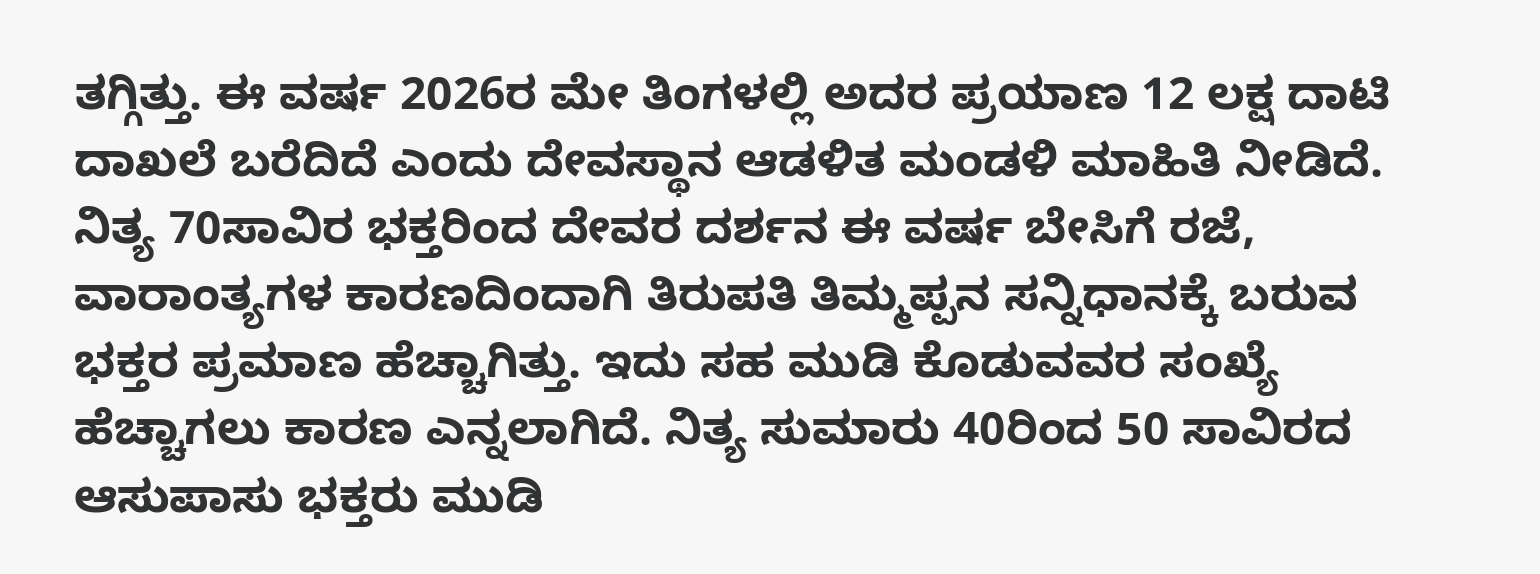ತಗ್ಗಿತ್ತು. ಈ ವರ್ಷ 2026ರ ಮೇ ತಿಂಗಳಲ್ಲಿ ಅದರ ಪ್ರಯಾಣ 12 ಲಕ್ಷ ದಾಟಿ ದಾಖಲೆ ಬರೆದಿದೆ ಎಂದು ದೇವಸ್ಥಾನ ಆಡಳಿತ ಮಂಡಳಿ ಮಾಹಿತಿ ನೀಡಿದೆ.
ನಿತ್ಯ 70ಸಾವಿರ ಭಕ್ತರಿಂದ ದೇವರ ದರ್ಶನ ಈ ವರ್ಷ ಬೇಸಿಗೆ ರಜೆ, ವಾರಾಂತ್ಯಗಳ ಕಾರಣದಿಂದಾಗಿ ತಿರುಪತಿ ತಿಮ್ಮಪ್ಪನ ಸನ್ನಿಧಾನಕ್ಕೆ ಬರುವ ಭಕ್ತರ ಪ್ರಮಾಣ ಹೆಚ್ಚಾಗಿತ್ತು. ಇದು ಸಹ ಮುಡಿ ಕೊಡುವವರ ಸಂಖ್ಯೆ ಹೆಚ್ಚಾಗಲು ಕಾರಣ ಎನ್ನಲಾಗಿದೆ. ನಿತ್ಯ ಸುಮಾರು 40ರಿಂದ 50 ಸಾವಿರದ ಆಸುಪಾಸು ಭಕ್ತರು ಮುಡಿ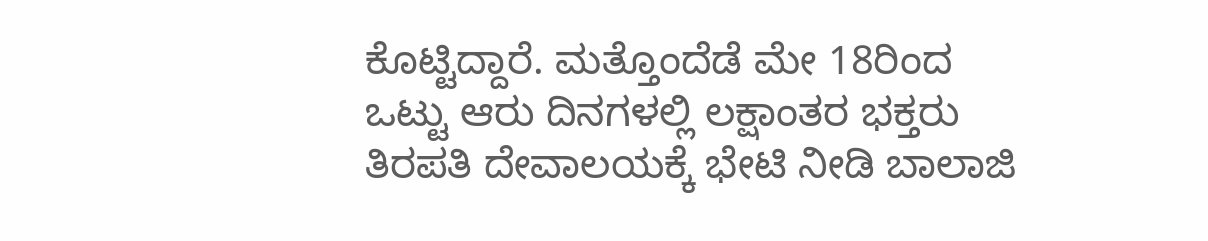ಕೊಟ್ಟಿದ್ದಾರೆ. ಮತ್ತೊಂದೆಡೆ ಮೇ 18ರಿಂದ ಒಟ್ಟು ಆರು ದಿನಗಳಲ್ಲಿ ಲಕ್ಷಾಂತರ ಭಕ್ತರು ತಿರಪತಿ ದೇವಾಲಯಕ್ಕೆ ಭೇಟಿ ನೀಡಿ ಬಾಲಾಜಿ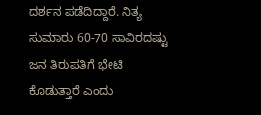ದರ್ಶನ ಪಡೆದಿದ್ದಾರೆ. ನಿತ್ಯ ಸುಮಾರು 60-70 ಸಾವಿರದಷ್ಟು ಜನ ತಿರುಪತಿಗೆ ಭೇಟಿ ಕೊಡುತ್ತಾರೆ ಎಂದು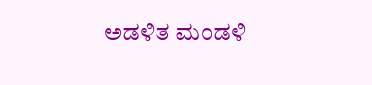ಅಡಳಿತ ಮಂಡಳಿ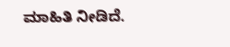ಮಾಹಿತಿ ನೀಡಿದೆ.